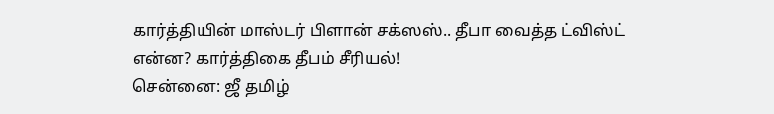கார்த்தியின் மாஸ்டர் பிளான் சக்ஸஸ்.. தீபா வைத்த ட்விஸ்ட் என்ன? கார்த்திகை தீபம் சீரியல்!
சென்னை: ஜீ தமிழ்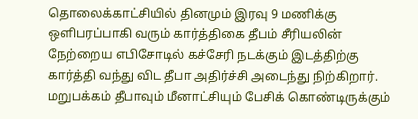தொலைக்காட்சியில் தினமும் இரவு 9 மணிக்கு ஒளிபரப்பாகி வரும் கார்த்திகை தீபம் சீரியலின் நேற்றைய எபிசோடில் கச்சேரி நடக்கும் இடத்திற்கு கார்த்தி வந்து விட தீபா அதிர்ச்சி அடைந்து நிற்கிறார்.
மறுபக்கம் தீபாவும் மீனாட்சியும் பேசிக் கொண்டிருக்கும்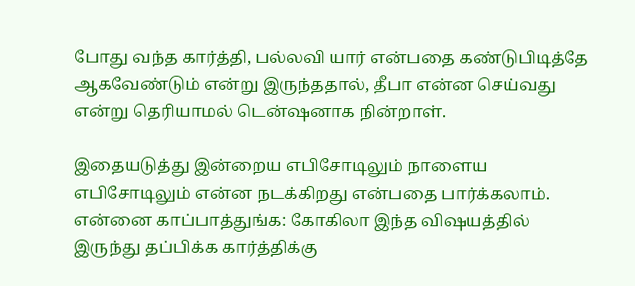போது வந்த கார்த்தி, பல்லவி யார் என்பதை கண்டுபிடித்தே ஆகவேண்டும் என்று இருந்ததால், தீபா என்ன செய்வது என்று தெரியாமல் டென்ஷனாக நின்றாள்.

இதையடுத்து இன்றைய எபிசோடிலும் நாளைய எபிசோடிலும் என்ன நடக்கிறது என்பதை பார்க்கலாம்.
என்னை காப்பாத்துங்க: கோகிலா இந்த விஷயத்தில் இருந்து தப்பிக்க கார்த்திக்கு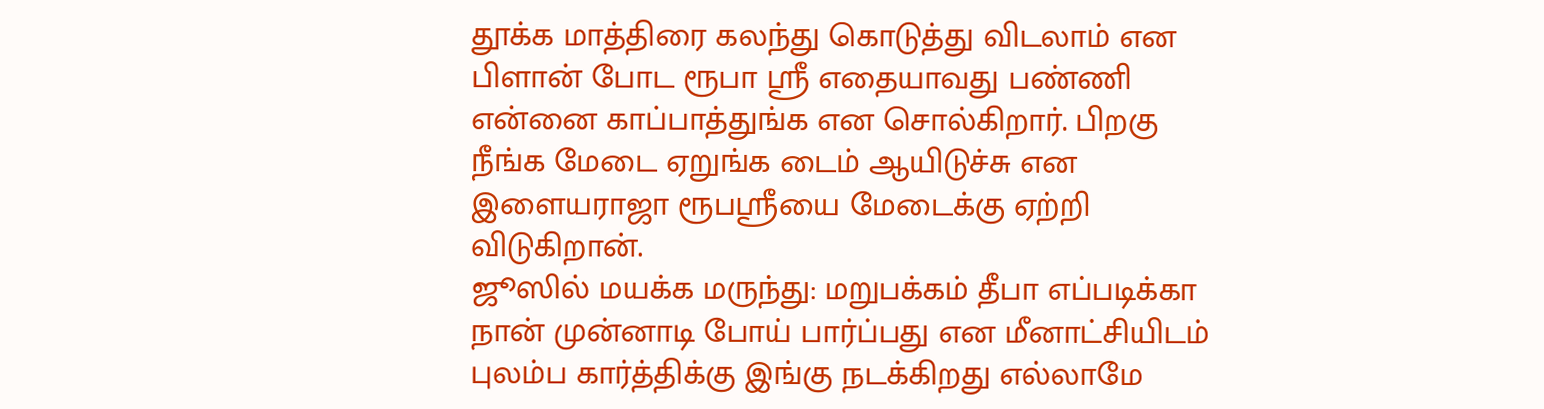தூக்க மாத்திரை கலந்து கொடுத்து விடலாம் என பிளான் போட ரூபா ஸ்ரீ எதையாவது பண்ணி என்னை காப்பாத்துங்க என சொல்கிறார். பிறகு நீங்க மேடை ஏறுங்க டைம் ஆயிடுச்சு என இளையராஜா ரூபஸ்ரீயை மேடைக்கு ஏற்றி விடுகிறான்.
ஜூஸில் மயக்க மருந்து: மறுபக்கம் தீபா எப்படிக்கா நான் முன்னாடி போய் பார்ப்பது என மீனாட்சியிடம் புலம்ப கார்த்திக்கு இங்கு நடக்கிறது எல்லாமே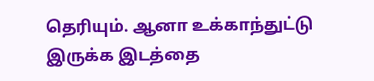தெரியும். ஆனா உக்காந்துட்டு இருக்க இடத்தை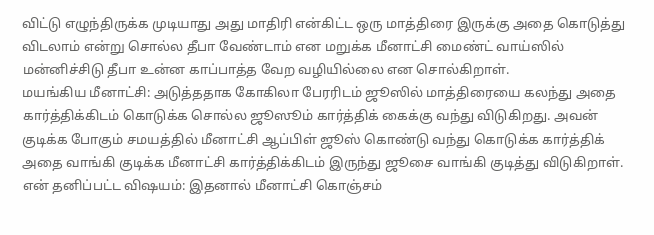விட்டு எழுந்திருக்க முடியாது அது மாதிரி என்கிட்ட ஒரு மாத்திரை இருக்கு அதை கொடுத்து விடலாம் என்று சொல்ல தீபா வேண்டாம் என மறுக்க மீனாட்சி மைண்ட் வாய்ஸில் மன்னிச்சிடு தீபா உன்ன காப்பாத்த வேற வழியில்லை என சொல்கிறாள்.
மயங்கிய மீனாட்சி: அடுத்ததாக கோகிலா பேரரிடம் ஜூஸில் மாத்திரையை கலந்து அதை கார்த்திக்கிடம் கொடுக்க சொல்ல ஜூஸூம் கார்த்திக் கைக்கு வந்து விடுகிறது. அவன் குடிக்க போகும் சமயத்தில் மீனாட்சி ஆப்பிள் ஜூஸ் கொண்டு வந்து கொடுக்க கார்த்திக் அதை வாங்கி குடிக்க மீனாட்சி கார்த்திக்கிடம் இருந்து ஜூசை வாங்கி குடித்து விடுகிறாள்.
என் தனிப்பட்ட விஷயம்: இதனால் மீனாட்சி கொஞ்சம்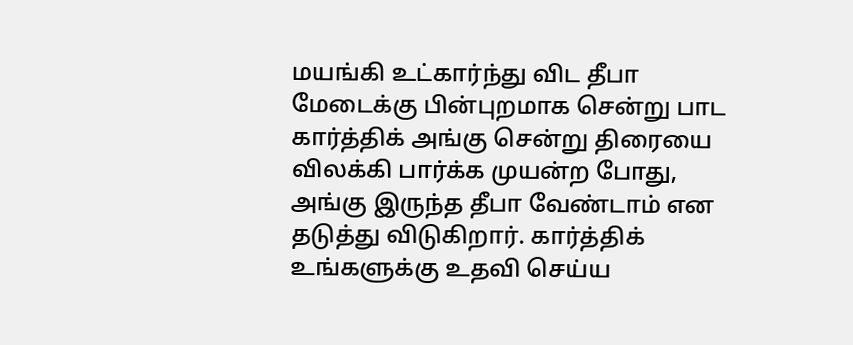மயங்கி உட்கார்ந்து விட தீபா மேடைக்கு பின்புறமாக சென்று பாட கார்த்திக் அங்கு சென்று திரையை விலக்கி பார்க்க முயன்ற போது, அங்கு இருந்த தீபா வேண்டாம் என தடுத்து விடுகிறார். கார்த்திக் உங்களுக்கு உதவி செய்ய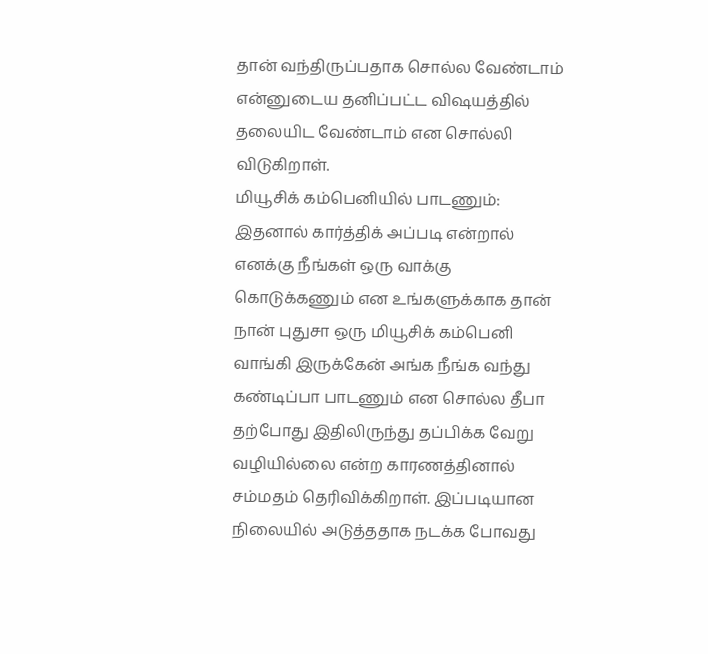தான் வந்திருப்பதாக சொல்ல வேண்டாம் என்னுடைய தனிப்பட்ட விஷயத்தில் தலையிட வேண்டாம் என சொல்லி விடுகிறாள்.
மியூசிக் கம்பெனியில் பாடணும்: இதனால் கார்த்திக் அப்படி என்றால் எனக்கு நீங்கள் ஒரு வாக்கு கொடுக்கணும் என உங்களுக்காக தான் நான் புதுசா ஒரு மியூசிக் கம்பெனி வாங்கி இருக்கேன் அங்க நீங்க வந்து கண்டிப்பா பாடணும் என சொல்ல தீபா தற்போது இதிலிருந்து தப்பிக்க வேறு வழியில்லை என்ற காரணத்தினால் சம்மதம் தெரிவிக்கிறாள். இப்படியான நிலையில் அடுத்ததாக நடக்க போவது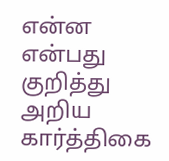என்ன என்பது குறித்து அறிய கார்த்திகை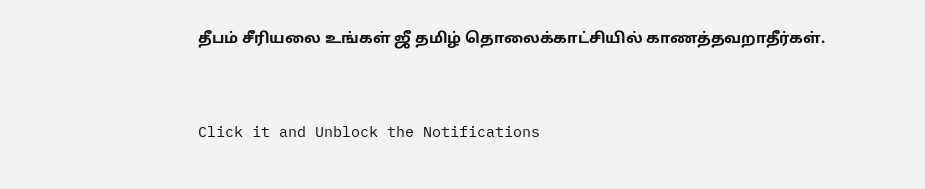தீபம் சீரியலை உங்கள் ஜீ தமிழ் தொலைக்காட்சியில் காணத்தவறாதீர்கள்.


Click it and Unblock the Notifications